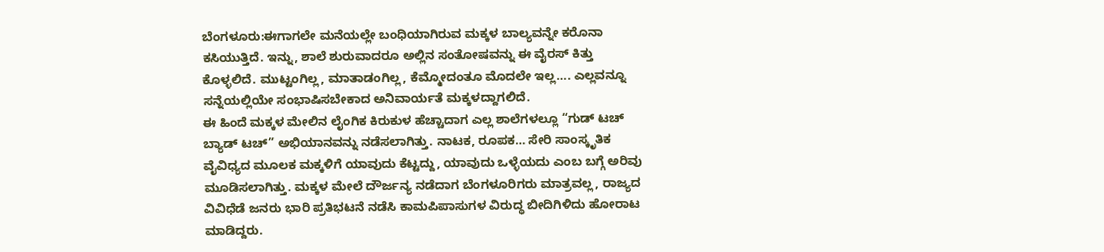ಬೆಂಗಳೂರು:ಈಗಾಗಲೇ ಮನೆಯಲ್ಲೇ ಬಂಧಿಯಾಗಿರುವ ಮಕ್ಕಳ ಬಾಲ್ಯವನ್ನೇ ಕರೊನಾ ಕಸಿಯುತ್ತಿದೆ. ಇನ್ನು, ಶಾಲೆ ಶುರುವಾದರೂ ಅಲ್ಲಿನ ಸಂತೋಷವನ್ನು ಈ ವೈರಸ್ ಕಿತ್ತು ಕೊಳ್ಳಲಿದೆ. ಮುಟ್ಟಂಗಿಲ್ಲ, ಮಾತಾಡಂಗಿಲ್ಲ, ಕೆಮ್ಮೋದಂತೂ ಮೊದಲೇ ಇಲ್ಲ…. ಎಲ್ಲವನ್ನೂ ಸನ್ನೆಯಲ್ಲಿಯೇ ಸಂಭಾಷಿಸಬೇಕಾದ ಅನಿವಾರ್ಯತೆ ಮಕ್ಕಳದ್ದಾಗಲಿದೆ.
ಈ ಹಿಂದೆ ಮಕ್ಕಳ ಮೇಲಿನ ಲೈಂಗಿಕ ಕಿರುಕುಳ ಹೆಚ್ಚಾದಾಗ ಎಲ್ಲ ಶಾಲೆಗಳಲ್ಲೂ “ಗುಡ್ ಟಚ್ ಬ್ಯಾಡ್ ಟಚ್” ಅಭಿಯಾನವನ್ನು ನಡೆಸಲಾಗಿತ್ತು. ನಾಟಕ, ರೂಪಕ… ಸೇರಿ ಸಾಂಸ್ಕೃತಿಕ ವೈವಿಧ್ಯದ ಮೂಲಕ ಮಕ್ಕಳಿಗೆ ಯಾವುದು ಕೆಟ್ಟದ್ದು, ಯಾವುದು ಒಳ್ಳೆಯದು ಎಂಬ ಬಗ್ಗೆ ಅರಿವು ಮೂಡಿಸಲಾಗಿತ್ತು. ಮಕ್ಕಳ ಮೇಲೆ ದೌರ್ಜನ್ಯ ನಡೆದಾಗ ಬೆಂಗಳೂರಿಗರು ಮಾತ್ರವಲ್ಲ, ರಾಜ್ಯದ ವಿವಿಧೆಡೆ ಜನರು ಭಾರಿ ಪ್ರತಿಭಟನೆ ನಡೆಸಿ ಕಾಮಪಿಪಾಸುಗಳ ವಿರುದ್ಧ ಬೀದಿಗಿಳಿದು ಹೋರಾಟ ಮಾಡಿದ್ದರು.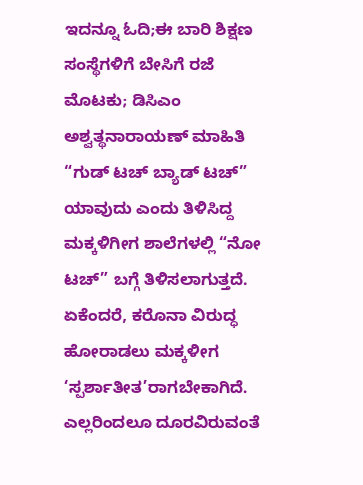ಇದನ್ನೂ ಓದಿ;ಈ ಬಾರಿ ಶಿಕ್ಷಣ ಸಂಸ್ಥೆಗಳಿಗೆ ಬೇಸಿಗೆ ರಜೆ ಮೊಟಕು; ಡಿಸಿಎಂ ಅಶ್ವತ್ಥನಾರಾಯಣ್ ಮಾಹಿತಿ
“ಗುಡ್ ಟಚ್ ಬ್ಯಾಡ್ ಟಚ್” ಯಾವುದು ಎಂದು ತಿಳಿಸಿದ್ದ ಮಕ್ಕಳಿಗೀಗ ಶಾಲೆಗಳಲ್ಲಿ “ನೋ ಟಚ್” ಬಗ್ಗೆ ತಿಳಿಸಲಾಗುತ್ತದೆ. ಏಕೆಂದರೆ, ಕರೊನಾ ವಿರುದ್ಧ ಹೋರಾಡಲು ಮಕ್ಕಳೀಗ ‘ಸ್ಪರ್ಶಾತೀತ’ರಾಗಬೇಕಾಗಿದೆ. ಎಲ್ಲರಿಂದಲೂ ದೂರವಿರುವಂತೆ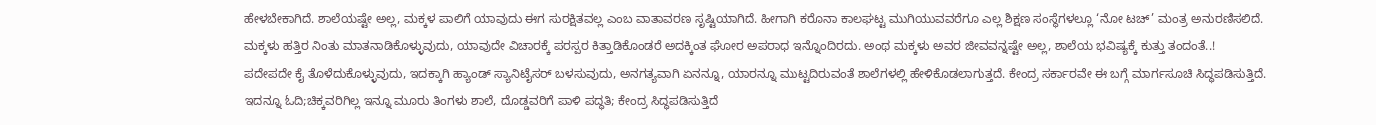ಹೇಳಬೇಕಾಗಿದೆ. ಶಾಲೆಯಷ್ಟೇ ಅಲ್ಲ, ಮಕ್ಕಳ ಪಾಲಿಗೆ ಯಾವುದು ಈಗ ಸುರಕ್ಷಿತವಲ್ಲ ಎಂಬ ವಾತಾವರಣ ಸೃಷ್ಟಿಯಾಗಿದೆ. ಹೀಗಾಗಿ ಕರೊನಾ ಕಾಲಘಟ್ಟ ಮುಗಿಯುವವರೆಗೂ ಎಲ್ಲ ಶಿಕ್ಷಣ ಸಂಸ್ಥೆಗಳಲ್ಲೂ ‘ನೋ ಟಚ್’ ಮಂತ್ರ ಅನುರಣಿಸಲಿದೆ.
ಮಕ್ಕಳು ಹತ್ತಿರ ನಿಂತು ಮಾತನಾಡಿಕೊಳ್ಳುವುದು, ಯಾವುದೇ ವಿಚಾರಕ್ಕೆ ಪರಸ್ಪರ ಕಿತ್ತಾಡಿಕೊಂಡರೆ ಅದಕ್ಕಿಂತ ಘೋರ ಅಪರಾಧ ಇನ್ನೊಂದಿರದು. ಅಂಥ ಮಕ್ಕಳು ಅವರ ಜೀವವನ್ನಷ್ಟೇ ಅಲ್ಲ, ಶಾಲೆಯ ಭವಿಷ್ಯಕ್ಕೆ ಕುತ್ತು ತಂದಂತೆ..!
ಪದೇಪದೇ ಕೈ ತೊಳೆದುಕೊಳ್ಳುವುದು, ಇದಕ್ಕಾಗಿ ಹ್ಯಾಂಡ್ ಸ್ಯಾನಿಟೈಸರ್ ಬಳಸುವುದು, ಅನಗತ್ಯವಾಗಿ ಏನನ್ನೂ, ಯಾರನ್ನೂ ಮುಟ್ಟದಿರುವಂತೆ ಶಾಲೆಗಳಲ್ಲಿ ಹೇಳಿಕೊಡಲಾಗುತ್ತದೆ. ಕೇಂದ್ರ ಸರ್ಕಾರವೇ ಈ ಬಗ್ಗೆ ಮಾರ್ಗಸೂಚಿ ಸಿದ್ಧಪಡಿಸುತ್ತಿದೆ.
ಇದನ್ನೂ ಓದಿ;ಚಿಕ್ಕವರಿಗಿಲ್ಲ ಇನ್ನೂ ಮೂರು ತಿಂಗಳು ಶಾಲೆ, ದೊಡ್ಡವರಿಗೆ ಪಾಳಿ ಪದ್ಧತಿ; ಕೇಂದ್ರ ಸಿದ್ಧಪಡಿಸುತ್ತಿದೆ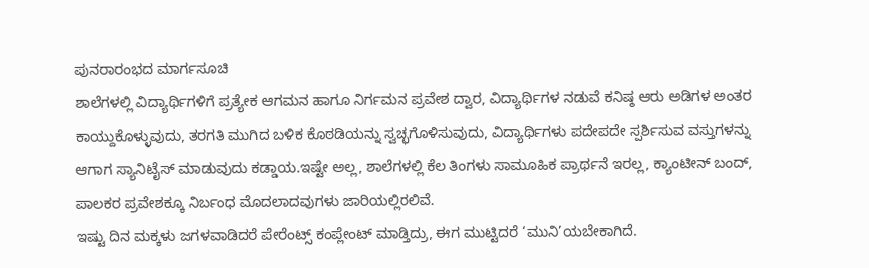ಪುನರಾರಂಭದ ಮಾರ್ಗಸೂಚಿ
ಶಾಲೆಗಳಲ್ಲಿ ವಿದ್ಯಾರ್ಥಿಗಳಿಗೆ ಪ್ರತ್ಯೇಕ ಆಗಮನ ಹಾಗೂ ನಿರ್ಗಮನ ಪ್ರವೇಶ ದ್ವಾರ, ವಿದ್ಯಾರ್ಥಿಗಳ ನಡುವೆ ಕನಿಷ್ಠ ಆರು ಅಡಿಗಳ ಅಂತರ ಕಾಯ್ದುಕೊಳ್ಳುವುದು, ತರಗತಿ ಮುಗಿದ ಬಳಿಕ ಕೊಠಡಿಯನ್ನು ಸ್ವಚ್ಛಗೊಳಿಸುವುದು, ವಿದ್ಯಾರ್ಥಿಗಳು ಪದೇಪದೇ ಸ್ಪರ್ಶಿಸುವ ವಸ್ತುಗಳನ್ನು ಆಗಾಗ ಸ್ಯಾನಿಟೈಸ್ ಮಾಡುವುದು ಕಡ್ಡಾಯ.ಇಷ್ಟೇ ಅಲ್ಲ, ಶಾಲೆಗಳಲ್ಲಿ ಕೆಲ ತಿಂಗಳು ಸಾಮೂಹಿಕ ಪ್ರಾರ್ಥನೆ ಇರಲ್ಲ, ಕ್ಯಾಂಟೀನ್ ಬಂದ್, ಪಾಲಕರ ಪ್ರವೇಶಕ್ಕೂ ನಿರ್ಬಂಧ ಮೊದಲಾದವುಗಳು ಜಾರಿಯಲ್ಲಿರಲಿವೆ.
ಇಷ್ಟು ದಿನ ಮಕ್ಕಳು ಜಗಳವಾಡಿದರೆ ಪೇರೆಂಟ್ಸ್ ಕಂಪ್ಲೇಂಟ್ ಮಾಡ್ತಿದ್ರು, ಈಗ ಮುಟ್ಟಿದರೆ ‘ಮುನಿ’ಯಬೇಕಾಗಿದೆ.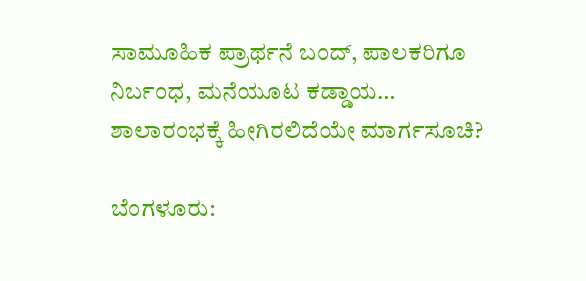ಸಾಮೂಹಿಕ ಪ್ರಾರ್ಥನೆ ಬಂದ್, ಪಾಲಕರಿಗೂ ನಿರ್ಬಂಧ, ಮನೆಯೂಟ ಕಡ್ಡಾಯ… ಶಾಲಾರಂಭಕ್ಕೆ ಹೀಗಿರಲಿದೆಯೇ ಮಾರ್ಗಸೂಚಿ?

ಬೆಂಗಳೂರು: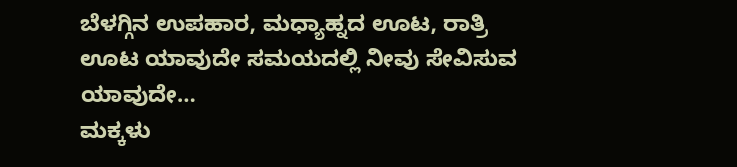ಬೆಳಗ್ಗಿನ ಉಪಹಾರ, ಮಧ್ಯಾಹ್ನದ ಊಟ, ರಾತ್ರಿ ಊಟ ಯಾವುದೇ ಸಮಯದಲ್ಲಿ ನೀವು ಸೇವಿಸುವ ಯಾವುದೇ…
ಮಕ್ಕಳು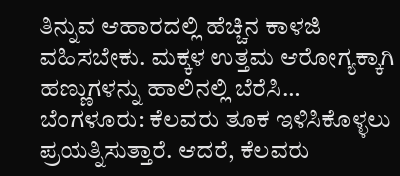ತಿನ್ನುವ ಆಹಾರದಲ್ಲಿ ಹೆಚ್ಚಿನ ಕಾಳಜಿ ವಹಿಸಬೇಕು. ಮಕ್ಕಳ ಉತ್ತಮ ಆರೋಗ್ಯಕ್ಕಾಗಿ ಹಣ್ಣುಗಳನ್ನು ಹಾಲಿನಲ್ಲಿ ಬೆರೆಸಿ…
ಬೆಂಗಳೂರು: ಕೆಲವರು ತೂಕ ಇಳಿಸಿಕೊಳ್ಳಲು ಪ್ರಯತ್ನಿಸುತ್ತಾರೆ. ಆದರೆ, ಕೆಲವರು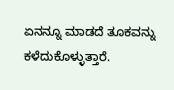ಏನನ್ನೂ ಮಾಡದೆ ತೂಕವನ್ನು ಕಳೆದುಕೊಳ್ಳುತ್ತಾರೆ.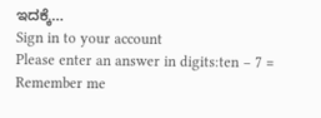ಇದಕ್ಕೆ…
Sign in to your account
Please enter an answer in digits:ten − 7 =
Remember me